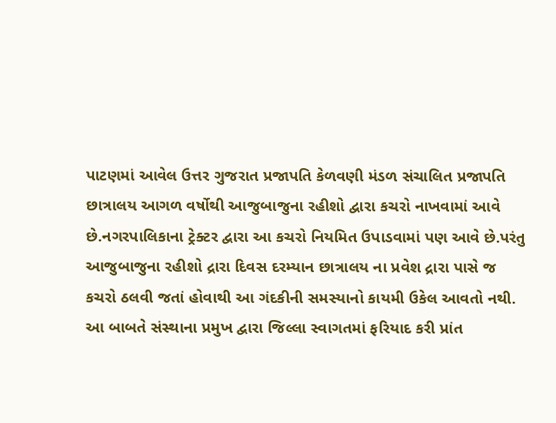પાટણમાં આવેલ ઉત્તર ગુજરાત પ્રજાપતિ કેળવણી મંડળ સંચાલિત પ્રજાપતિ છાત્રાલય આગળ વર્ષોથી આજુબાજુના રહીશો દ્વારા કચરો નાખવામાં આવે છે.નગરપાલિકાના ટ્રેક્ટર દ્વારા આ કચરો નિયમિત ઉપાડવામાં પણ આવે છે.પરંતુ આજુબાજુના રહીશો દ્રારા દિવસ દરમ્યાન છાત્રાલય ના પ્રવેશ દ્રારા પાસે જ કચરો ઠલવી જતાં હોવાથી આ ગંદકીની સમસ્યાનો કાયમી ઉકેલ આવતો નથી.
આ બાબતે સંસ્થાના પ્રમુખ દ્વારા જિલ્લા સ્વાગતમાં ફરિયાદ કરી પ્રાંત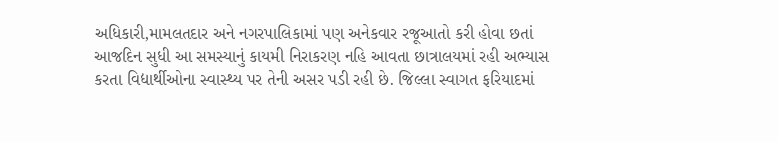અધિકારી,મામલતદાર અને નગરપાલિકામાં પણ અનેકવાર રજૂઆતો કરી હોવા છતાં આજદિન સુધી આ સમસ્યાનું કાયમી નિરાકરણ નહિ આવતા છાત્રાલયમાં રહી અભ્યાસ કરતા વિદ્યાર્થીઓના સ્વાસ્થ્ય પર તેની અસર પડી રહી છે. જિલ્લા સ્વાગત ફરિયાદમાં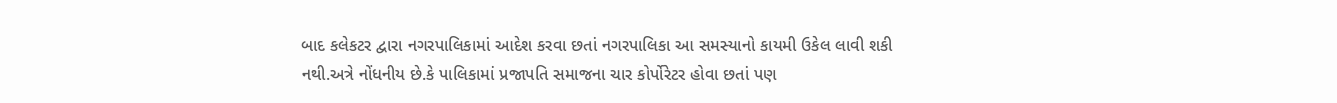બાદ કલેકટર દ્વારા નગરપાલિકામાં આદેશ કરવા છતાં નગરપાલિકા આ સમસ્યાનો કાયમી ઉકેલ લાવી શકી નથી.અત્રે નોંધનીય છે.કે પાલિકામાં પ્રજાપતિ સમાજના ચાર કોર્પોરેટર હોવા છતાં પણ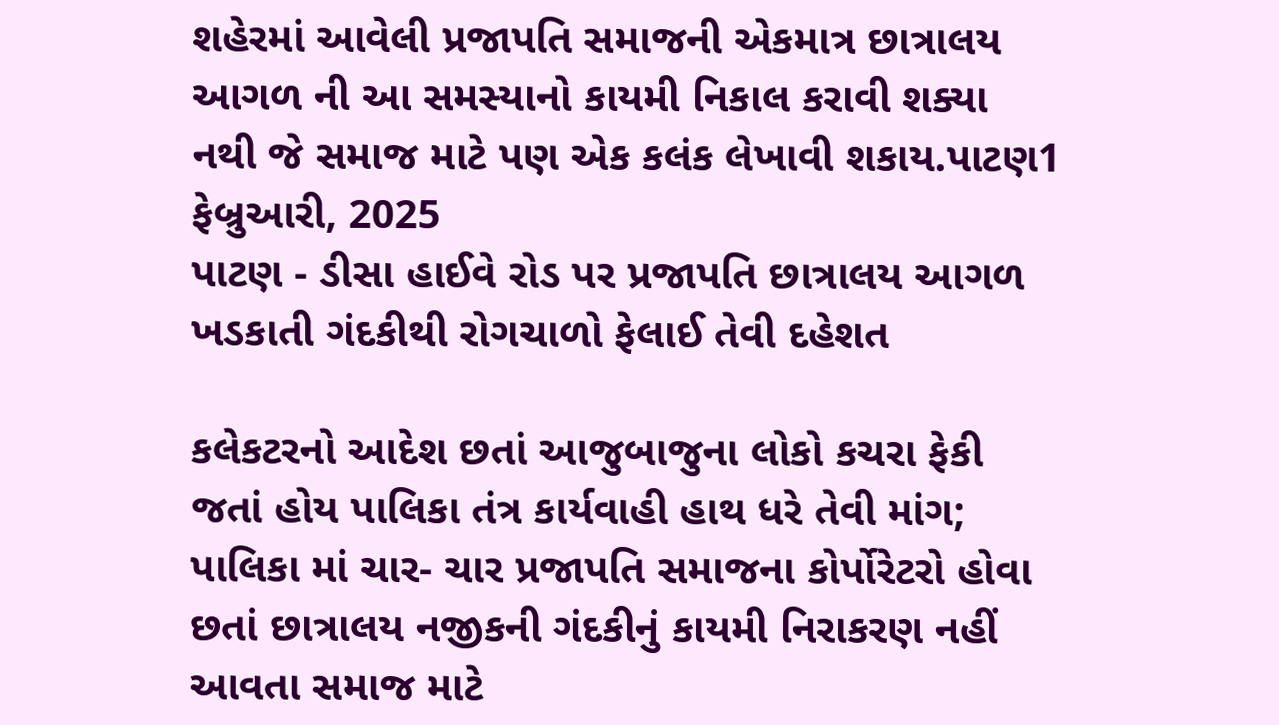શહેરમાં આવેલી પ્રજાપતિ સમાજની એકમાત્ર છાત્રાલય આગળ ની આ સમસ્યાનો કાયમી નિકાલ કરાવી શક્યા નથી જે સમાજ માટે પણ એક કલંક લેખાવી શકાય.પાટણ1 ફેબ્રુઆરી, 2025
પાટણ - ડીસા હાઈવે રોડ પર પ્રજાપતિ છાત્રાલય આગળ ખડકાતી ગંદકીથી રોગચાળો ફેલાઈ તેવી દહેશત

કલેકટરનો આદેશ છતાં આજુબાજુના લોકો કચરા ફેકી જતાં હોય પાલિકા તંત્ર કાર્યવાહી હાથ ધરે તેવી માંગ; પાલિકા માં ચાર- ચાર પ્રજાપતિ સમાજના કોર્પોરેટરો હોવા છતાં છાત્રાલય નજીકની ગંદકીનું કાયમી નિરાકરણ નહીં આવતા સમાજ માટે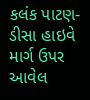કલંક પાટણ-ડીસા હાઇવે માર્ગ ઉપર આવેલ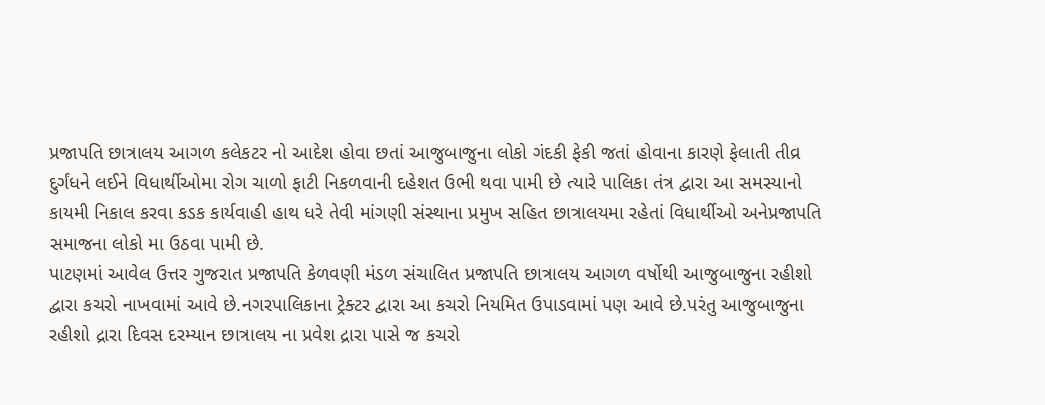પ્રજાપતિ છાત્રાલય આગળ કલેકટર નો આદેશ હોવા છતાં આજુબાજુના લોકો ગંદકી ફેકી જતાં હોવાના કારણે ફેલાતી તીવ્ર દુર્ગંધને લઈને વિધાર્થીઓમા રોગ ચાળો ફાટી નિકળવાની દહેશત ઉભી થવા પામી છે ત્યારે પાલિકા તંત્ર દ્વારા આ સમસ્યાનો કાયમી નિકાલ કરવા કડક કાર્યવાહી હાથ ધરે તેવી માંગણી સંસ્થાના પ્રમુખ સહિત છાત્રાલયમા રહેતાં વિધાર્થીઓ અનેપ્રજાપતિ સમાજના લોકો મા ઉઠવા પામી છે.
પાટણમાં આવેલ ઉત્તર ગુજરાત પ્રજાપતિ કેળવણી મંડળ સંચાલિત પ્રજાપતિ છાત્રાલય આગળ વર્ષોથી આજુબાજુના રહીશો દ્વારા કચરો નાખવામાં આવે છે.નગરપાલિકાના ટ્રેક્ટર દ્વારા આ કચરો નિયમિત ઉપાડવામાં પણ આવે છે.પરંતુ આજુબાજુના રહીશો દ્રારા દિવસ દરમ્યાન છાત્રાલય ના પ્રવેશ દ્રારા પાસે જ કચરો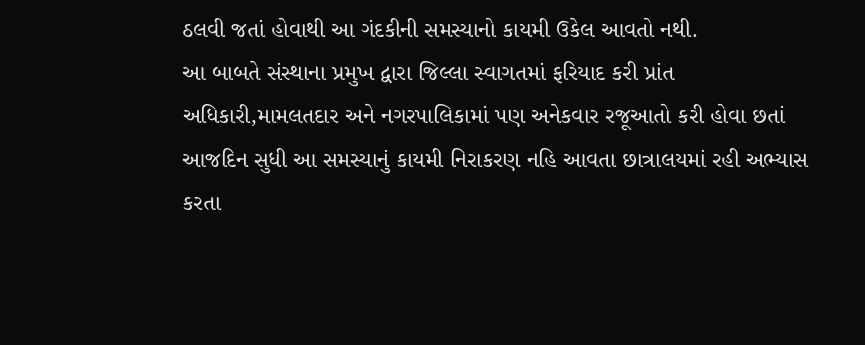ઠલવી જતાં હોવાથી આ ગંદકીની સમસ્યાનો કાયમી ઉકેલ આવતો નથી.
આ બાબતે સંસ્થાના પ્રમુખ દ્વારા જિલ્લા સ્વાગતમાં ફરિયાદ કરી પ્રાંત અધિકારી,મામલતદાર અને નગરપાલિકામાં પણ અનેકવાર રજૂઆતો કરી હોવા છતાં આજદિન સુધી આ સમસ્યાનું કાયમી નિરાકરણ નહિ આવતા છાત્રાલયમાં રહી અભ્યાસ કરતા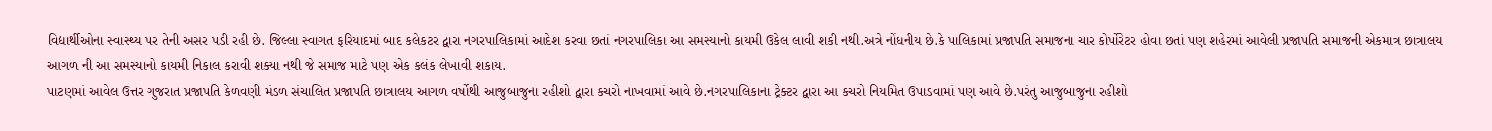વિદ્યાર્થીઓના સ્વાસ્થ્ય પર તેની અસર પડી રહી છે. જિલ્લા સ્વાગત ફરિયાદમાં બાદ કલેકટર દ્વારા નગરપાલિકામાં આદેશ કરવા છતાં નગરપાલિકા આ સમસ્યાનો કાયમી ઉકેલ લાવી શકી નથી.અત્રે નોંધનીય છે.કે પાલિકામાં પ્રજાપતિ સમાજના ચાર કોર્પોરેટર હોવા છતાં પણ શહેરમાં આવેલી પ્રજાપતિ સમાજની એકમાત્ર છાત્રાલય આગળ ની આ સમસ્યાનો કાયમી નિકાલ કરાવી શક્યા નથી જે સમાજ માટે પણ એક કલંક લેખાવી શકાય.
પાટણમાં આવેલ ઉત્તર ગુજરાત પ્રજાપતિ કેળવણી મંડળ સંચાલિત પ્રજાપતિ છાત્રાલય આગળ વર્ષોથી આજુબાજુના રહીશો દ્વારા કચરો નાખવામાં આવે છે.નગરપાલિકાના ટ્રેક્ટર દ્વારા આ કચરો નિયમિત ઉપાડવામાં પણ આવે છે.પરંતુ આજુબાજુના રહીશો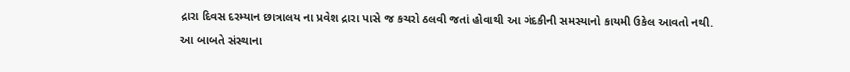દ્રારા દિવસ દરમ્યાન છાત્રાલય ના પ્રવેશ દ્રારા પાસે જ કચરો ઠલવી જતાં હોવાથી આ ગંદકીની સમસ્યાનો કાયમી ઉકેલ આવતો નથી.
આ બાબતે સંસ્થાના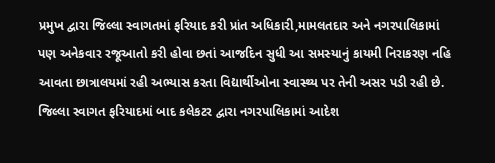પ્રમુખ દ્વારા જિલ્લા સ્વાગતમાં ફરિયાદ કરી પ્રાંત અધિકારી,મામલતદાર અને નગરપાલિકામાં પણ અનેકવાર રજૂઆતો કરી હોવા છતાં આજદિન સુધી આ સમસ્યાનું કાયમી નિરાકરણ નહિ આવતા છાત્રાલયમાં રહી અભ્યાસ કરતા વિદ્યાર્થીઓના સ્વાસ્થ્ય પર તેની અસર પડી રહી છે. જિલ્લા સ્વાગત ફરિયાદમાં બાદ કલેકટર દ્વારા નગરપાલિકામાં આદેશ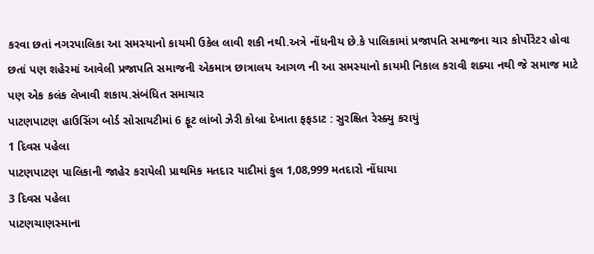કરવા છતાં નગરપાલિકા આ સમસ્યાનો કાયમી ઉકેલ લાવી શકી નથી.અત્રે નોંધનીય છે.કે પાલિકામાં પ્રજાપતિ સમાજના ચાર કોર્પોરેટર હોવા છતાં પણ શહેરમાં આવેલી પ્રજાપતિ સમાજની એકમાત્ર છાત્રાલય આગળ ની આ સમસ્યાનો કાયમી નિકાલ કરાવી શક્યા નથી જે સમાજ માટે પણ એક કલંક લેખાવી શકાય.સંબંધિત સમાચાર
પાટણપાટણ હાઉસિંગ બોર્ડ સોસાયટીમાં 6 ફૂટ લાંબો ઝેરી કોબ્રા દેખાતા ફફડાટ : સુરક્ષિત રેસ્ક્યુ કરાયું
1 દિવસ પહેલા
પાટણપાટણ પાલિકાની જાહેર કરાયેલી પ્રાથમિક મતદાર યાદીમાં કુલ 1,08,999 મતદારો નોંધાયા
3 દિવસ પહેલા
પાટણચાણસ્માના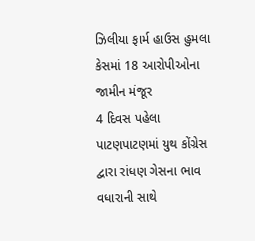ઝિલીયા ફાર્મ હાઉસ હુમલા કેસમાં 18 આરોપીઓના જામીન મંજૂર
4 દિવસ પહેલા
પાટણપાટણમાં યુથ કોંગ્રેસ દ્વારા રાંધણ ગેસના ભાવ વધારાની સાથે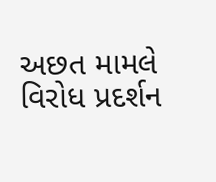અછત મામલે વિરોધ પ્રદર્શન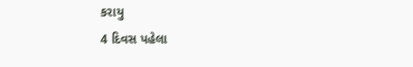કરાયુ
4 દિવસ પહેલા